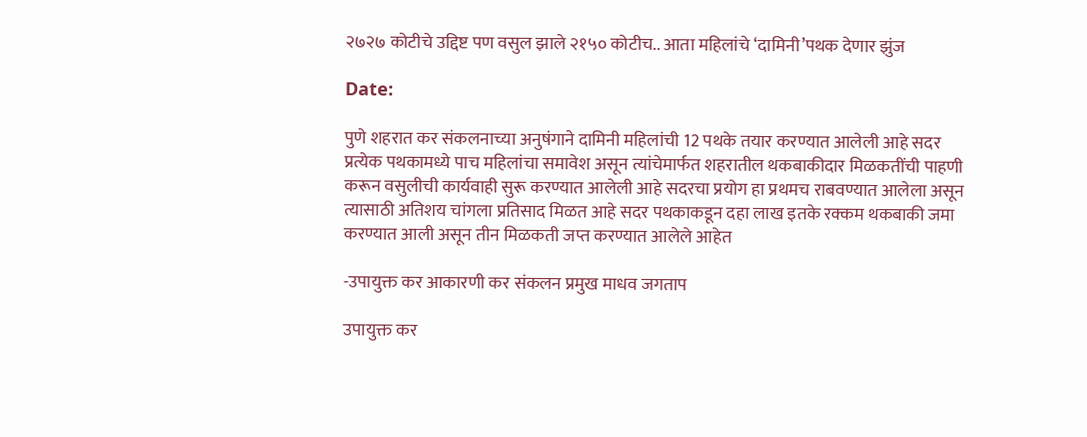२७२७ कोटीचे उद्दिष्ट पण वसुल झाले २१५० कोटीच.. आता महिलांचे ‘दामिनी’पथक देणार झुंज

Date:

पुणे शहरात कर संकलनाच्या अनुषंगाने दामिनी महिलांची 12 पथके तयार करण्यात आलेली आहे सदर प्रत्येक पथकामध्ये पाच महिलांचा समावेश असून त्यांचेमार्फत शहरातील थकबाकीदार मिळकतींची पाहणी करून वसुलीची कार्यवाही सुरू करण्यात आलेली आहे सदरचा प्रयोग हा प्रथमच राबवण्यात आलेला असून त्यासाठी अतिशय चांगला प्रतिसाद मिळत आहे सदर पथकाकडून दहा लाख इतके रक्कम थकबाकी जमा करण्यात आली असून तीन मिळकती जप्त करण्यात आलेले आहेत

-उपायुक्त कर आकारणी कर संकलन प्रमुख माधव जगताप

उपायुक्त कर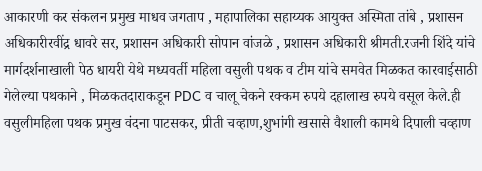आकारणी कर संकलन प्रमुख माधव जगताप , महापालिका सहाय्यक आयुक्त अस्मिता तांबे , प्रशासन अधिकारीरवींद्र धावरे सर, प्रशासन अधिकारी सोपान वांजळे , प्रशासन अधिकारी श्रीमती.रजनी शिंदे यांचे मार्गदर्शनाखाली पेठ धायरी येथे मध्यवर्ती महिला वसुली पथक व टीम यांचे समवेत मिळकत कारवाईसाठी गेलेल्या पथकाने , मिळकतदाराकडून PDC व चालू चेकने रक्कम रुपये दहालाख रुपये वसूल केले.ही वसुलीमहिला पथक प्रमुख वंदना पाटसकर, प्रीती चव्हाण,शुभांगी खसासे वैशाली कामथे दिपाली चव्हाण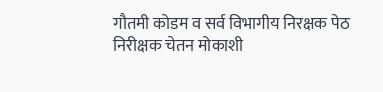गौतमी कोडम व सर्व विभागीय निरक्षक पेठ निरीक्षक चेतन मोकाशी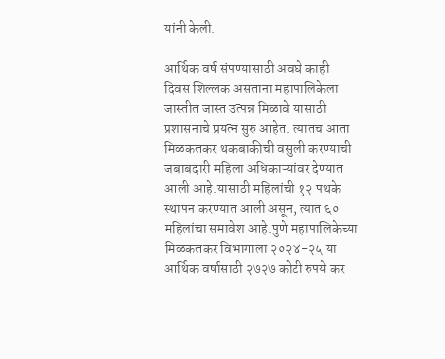यांनी केली.

आर्थिक वर्ष संपण्यासाठी अवघे काही दिवस शिल्लक असताना महापालिकेला जास्तीत जास्त उत्पन्न मिळावे यासाठी प्रशासनाचे प्रयत्न सुरु आहेत. त्यातच आता मिळकतकर थकबाकीची वसुली करण्याची जबाबदारी महिला अधिकाऱ्यांवर देण्यात आली आहे.यासाठी महिलांची १२ पथके स्थापन करण्यात आली असून, त्यात ६० महिलांचा समावेश आहे.पुणे महापालिकेच्या मिळकतकर विभागाला २०२४-२५ या आर्थिक वर्षासाठी २७२७ कोटी रुपये कर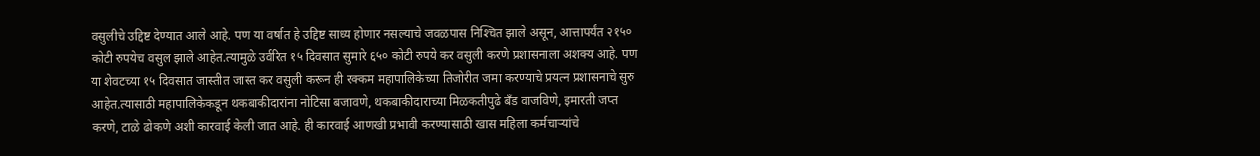वसुलीचे उद्दिष्ट देण्यात आले आहे. पण या वर्षात हे उद्दिष्ट साध्य होणार नसल्याचे जवळपास निश्‍चित झाले असून, आत्तापर्यंत २१५० कोटी रुपयेच वसुल झाले आहेत.त्यामुळे उर्वरित १५ दिवसात सुमारे ६५० कोटी रुपये कर वसुली करणे प्रशासनाला अशक्य आहे. पण या शेवटच्या १५ दिवसात जास्तीत जास्त कर वसुली करून ही रक्कम महापालिकेच्या तिजोरीत जमा करण्याचे प्रयत्न प्रशासनाचे सुरु आहेत.त्यासाठी महापालिकेकडून थकबाकीदारांना नोटिसा बजावणे, थकबाकीदाराच्या मिळकतीपुढे बॅंड वाजविणे, इमारती जप्त करणे, टाळे ढोकणे अशी कारवाई केली जात आहे. ही कारवाई आणखी प्रभावी करण्यासाठी खास महिला कर्मचाऱ्यांचे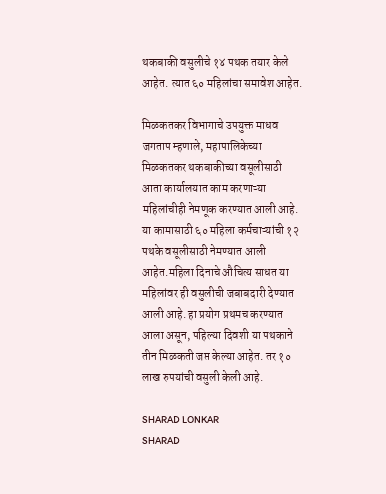थकबाकी वसुलीचे १४ पथक तयार केले आहेत. त्यात ६० महिलांचा समावेश आहेत.

मिळकतकर विभागाचे उपयुक्त माधव जगताप म्हणाले, महापालिकेच्या मिळकतकर थकबाकीच्या वसूलीसाठी आता कार्यालयात काम करणाऱ्या महिलांचीही नेमणूक करण्यात आली आहे. या कामासाठी ६० महिला कर्मचाऱ्यांची १२ पथके वसूलीसाठी नेमण्यात आली आहेत.महिला दिनाचे औचित्य साधत या महिलांवर ही वसुलीची जबाबदारी देण्यात आली आहे. हा प्रयोग प्रथमच करण्यात आला असून, पहिल्या दिवशी या पथकाने तीन मिळकती जप्त केल्या आहेत. तर १० लाख रुपयांची वसुली केली आहे.

SHARAD LONKAR
SHARAD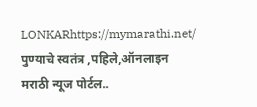LONKARhttps://mymarathi.net/
पुण्याचे स्वतंत्र ,पहिले,ऑनलाइन मराठी न्यूज पोर्टल..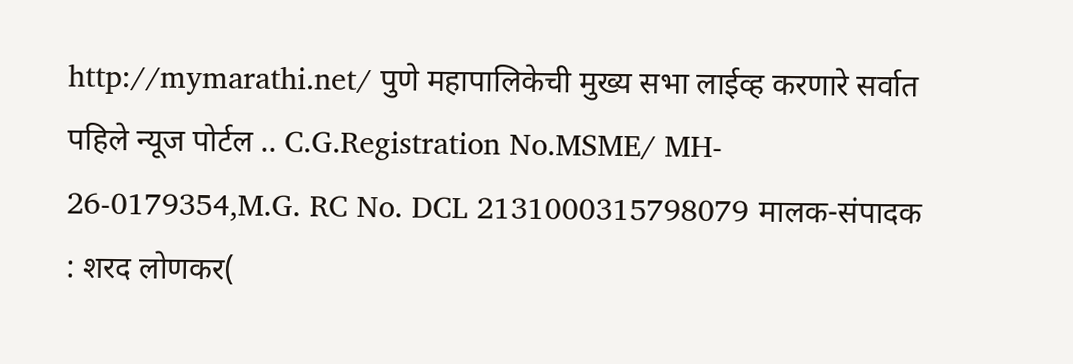http://mymarathi.net/ पुणे महापालिकेची मुख्य सभा लाईव्ह करणारे सर्वात पहिले न्यूज पोर्टल .. C.G.Registration No.MSME/ MH- 26-0179354,M.G. RC No. DCL 2131000315798079 मालक-संपादक : शरद लोणकर(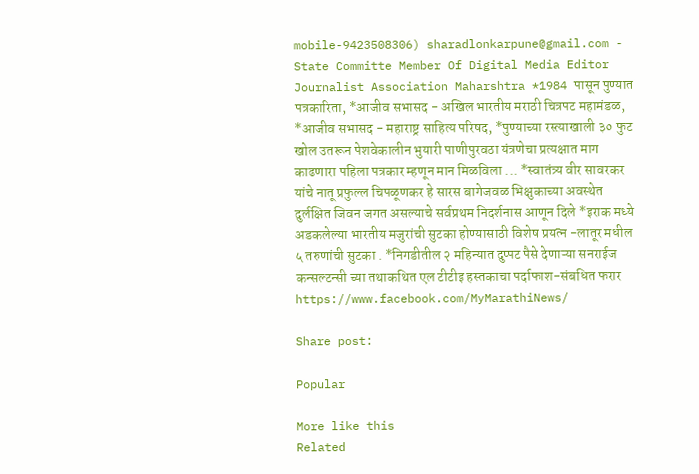mobile-9423508306) sharadlonkarpune@gmail.com - State Committe Member Of Digital Media Editor Journalist Association Maharshtra *1984 पासून पुण्यात पत्रकारिता, *आजीव सभासद - अखिल भारतीय मराठी चित्रपट महामंडळ, *आजीव सभासद - महाराष्ट्र साहित्य परिषद, *पुण्याच्या रस्त्याखाली ३० फुट खोल उतरून पेशवेकालीन भुयारी पाणीपुरवठा यंत्रणेचा प्रत्यक्षात माग काढणारा पहिला पत्रकार म्हणून मान मिळविला ... *स्वातंत्र्य वीर सावरकर यांचे नातू प्रफुल्ल चिपळूणकर हे सारस बागेजवळ भिक्षुकाच्या अवस्थेत दुर्लक्षित जिवन जगत असल्याचे सर्वप्रथम निदर्शनास आणून दिले *इराक मध्ये अडकलेल्या भारतीय मजुरांची सुटका होण्यासाठी विशेष प्रयत्न -लातूर मधील ५ तरुणांची सुटका . *निगडीतील २ महिन्यात दुप्पट पैसे देणाऱ्या सनराईज कन्सल्टन्सी च्या तथाकथित एल टीटीइ हस्तकाचा पर्दाफाश-संबधित फरार https://www.facebook.com/MyMarathiNews/

Share post:

Popular

More like this
Related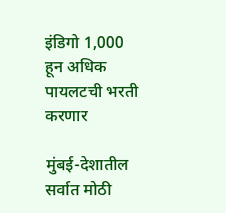इंडिगो 1,000 हून अधिक पायलटची भरती करणार

मुंबई-देशातील सर्वात मोठी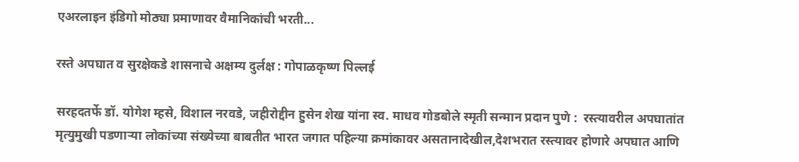एअरलाइन इंडिगो मोठ्या प्रमाणावर वैमानिकांची भरती...

रस्ते अपघात व सुरक्षेकडे शासनाचे अक्षम्य दुर्लक्ष : गोपाळकृष्ण पिल्लई

सरहदतर्फे डॉ. योगेश म्हसे, विशाल नरवडे, जहीरोद्दीन हुसेन शेख यांना स्व. माधव गोडबोले स्मृती सन्मान प्रदान पुणे :  रस्त्यावरील अपघातांत मृत्युमुखी पडणाऱ्या लोकांच्या संख्येच्या बाबतीत भारत जगात पहिल्या क्रमांकावर असतानादेखील,देशभरात रस्त्यावर होणारे अपघात आणि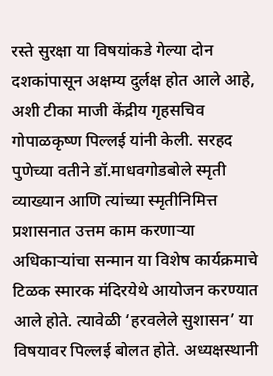रस्ते सुरक्षा या विषयांकडे गेल्या दोन दशकांपासून अक्षम्य दुर्लक्ष होत आले आहे, अशी टीका माजी केंद्रीय गृहसचिव गोपाळकृष्ण पिल्लई यांनी केली. सरहद पुणेच्या वतीने डॉ.माधवगोडबोले स्मृती व्याख्यान आणि त्यांच्या स्मृतीनिमित्त प्रशासनात उत्तम काम करणाऱ्या अधिकाऱ्यांचा सन्मान या विशेष कार्यक्रमाचे  टिळक स्मारक मंदिरयेथे आयोजन करण्यात आले होते. त्यावेळी ‘हरवलेले सुशासन’ या विषयावर पिल्लई बोलत होते. अध्यक्षस्थानी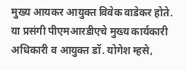मुख्य आयकर आयुक्त विवेक वाडेकर होते. या प्रसंगी पीएमआरडीएचे मुख्य कार्यकारी अधिकारी व आयुक्त डॉ. योगेश म्हसे,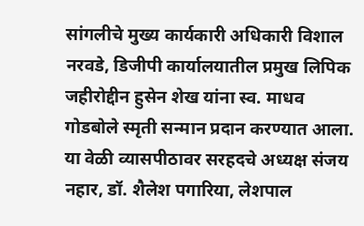सांगलीचे मुख्य कार्यकारी अधिकारी विशाल नरवडे, डिजीपी कार्यालयातील प्रमुख लिपिक जहीरोद्दीन हुसेन शेख यांना स्व. माधव गोडबोले स्मृती सन्मान प्रदान करण्यात आला. या वेळी व्यासपीठावर सरहदचे अध्यक्ष संजय नहार, डॉ. शैलेश पगारिया, लेशपाल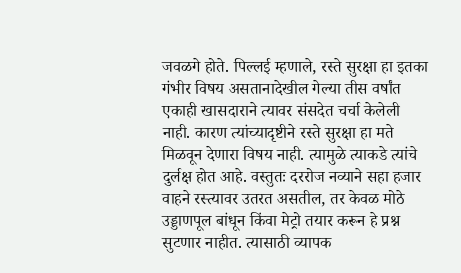जवळगे होते. पिल्लई म्हणाले, रस्ते सुरक्षा हा इतका गंभीर विषय असतानादेखील गेल्या तीस वर्षांत एकाही खासदाराने त्यावर संसदेत चर्चा केलेली नाही. कारण त्यांच्यादृष्टीने रस्ते सुरक्षा हा मते मिळवून देणारा विषय नाही. त्यामुळे त्याकडे त्यांचे दुर्लक्ष होत आहे. वस्तुतः दररोज नव्याने सहा हजार वाहने रस्त्यावर उतरत असतील, तर केवळ मोठे उड्डाणपूल बांधून किंवा मेट्रो तयार करून हे प्रश्न सुटणार नाहीत. त्यासाठी व्यापक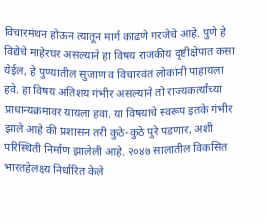विचारमंथन होऊन त्यातून मार्ग काढणे गरजेचे आहे. पुणे हे विद्येचे माहेरघर असल्याने हा विषय राजकीय दृष्टीक्षेपात कसा येईल, हे पुण्यातील सुजाण व विचारवंत लोकांनी पाहायला हवे. हा विषय अतिशय गंभीर असल्याने तो राज्यकर्त्यांच्या प्राधान्यक्रमावर यायला हवा. या विषयाचे स्वरूप इतके गंभीर झाले आहे की प्रशासन तरी कुठे-कुठे पुरे पडणार, अशी परिस्थिती निर्माण झालेली आहे. २०४७ सालातील विकसित भारतहेलक्ष्य निर्धारित केले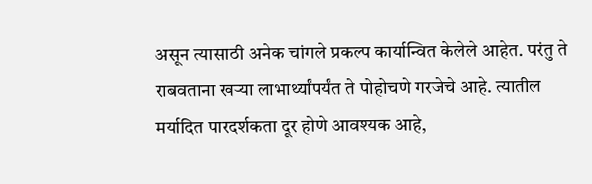असून त्यासाठी अनेक चांगले प्रकल्प कार्यान्वित केलेले आहेत. परंतु ते राबवताना खऱ्या लाभार्थ्यांपर्यंत ते पोहोचणे गरजेचे आहे. त्यातील मर्यादित पारदर्शकता दूर होणे आवश्यक आहे,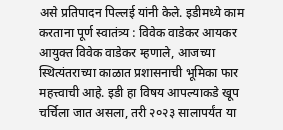असे प्रतिपादन पिल्लई यांनी केले. इडीमध्ये काम करताना पूर्ण स्वातंत्र्य : विवेक वाडेकर आयकर आयुक्त विवेक वाडेकर म्हणाले, आजच्या स्थित्यंतराच्या काळात प्रशासनाची भूमिका फार महत्त्वाची आहे. इडी हा विषय आपल्याकडे खूप चर्चिला जात असला, तरी २०२३ सालापर्यंत या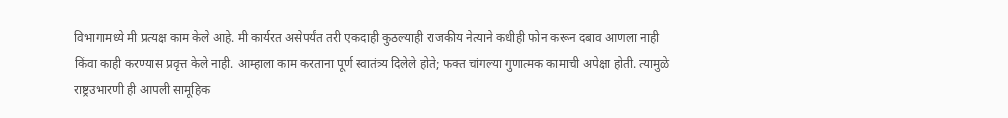विभागामध्ये मी प्रत्यक्ष काम केले आहे. मी कार्यरत असेपर्यंत तरी एकदाही कुठल्याही राजकीय नेत्याने कधीही फोन करून दबाव आणला नाही किंवा काही करण्यास प्रवृत्त केले नाही. आम्हाला काम करताना पूर्ण स्वातंत्र्य दिलेले होते; फक्त चांगल्या गुणात्मक कामाची अपेक्षा होती. त्यामुळे राष्ट्रउभारणी ही आपली सामूहिक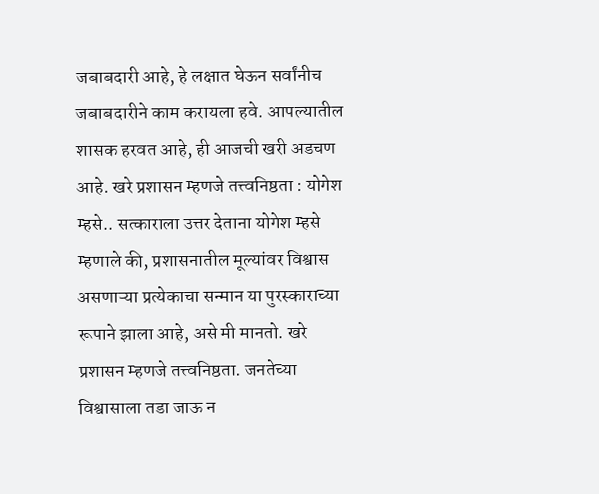जबाबदारी आहे, हे लक्षात घेऊन सर्वांनीच जबाबदारीने काम करायला हवे. आपल्यातील शासक हरवत आहे, ही आजची खरी अडचण आहे. खरे प्रशासन म्हणजे तत्त्वनिष्ठता : योगेश म्हसे.. सत्काराला उत्तर देताना योगेश म्हसे म्हणाले की, प्रशासनातील मूल्यांवर विश्वास असणाऱ्या प्रत्येकाचा सन्मान या पुरस्काराच्या रूपाने झाला आहे, असे मी मानतो. खरे प्रशासन म्हणजे तत्त्वनिष्ठता. जनतेच्या विश्वासाला तडा जाऊ न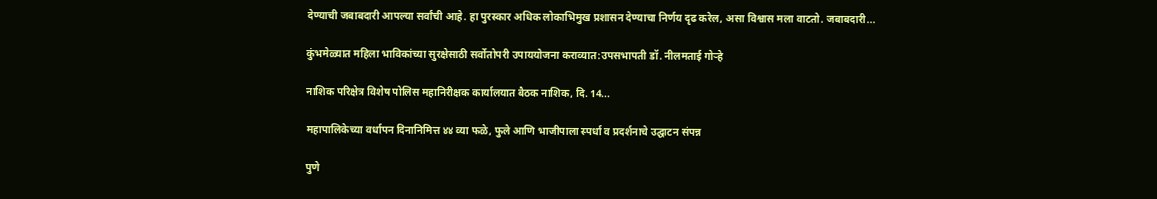देण्याची जबाबदारी आपल्या सर्वांची आहे. हा पुरस्कार अधिक लोकाभिमुख प्रशासन देण्याचा निर्णय दृढ करेल, असा विश्वास मला वाटतो. जबाबदारी...

कुंभमेळ्यात महिला भाविकांच्या सुरक्षेसाठी सर्वोतोपरी उपाययोजना कराव्यात:उपसभापती डॉ. नीलमताई गोऱ्हे

नाशिक परिक्षेत्र विशेष पोलिस महानिरीक्षक कार्यालयात बैठक नाशिक, दि. 14...

महापालिकेच्या वर्धापन दिनानिमित्त ४४ व्या फळे, फुले आणि भाजीपाला स्पर्धा व प्रदर्शनाचे उद्घाटन संपन्न

पुणे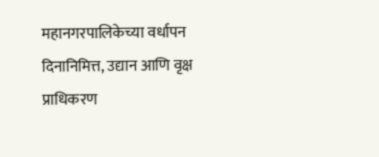महानगरपालिकेच्या वर्धापन दिनानिमित्त, उद्यान आणि वृक्ष प्राधिकरण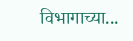विभागाच्या...